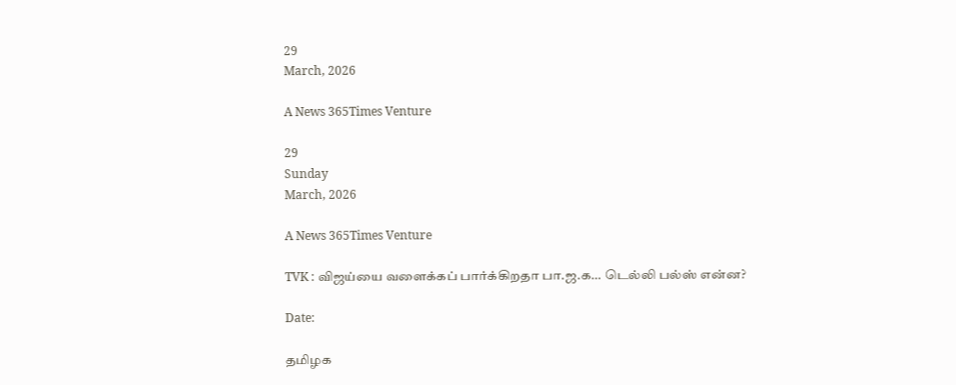29
March, 2026

A News 365Times Venture

29
Sunday
March, 2026

A News 365Times Venture

TVK : விஜய்யை வளைக்கப் பார்க்கிறதா பா.ஜ.க… டெல்லி பல்ஸ் என்ன?

Date:

தமிழக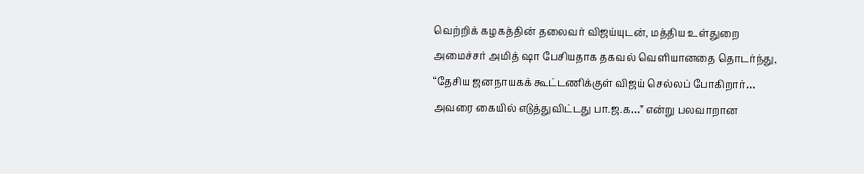வெற்றிக் கழகத்தின் தலைவர் விஜய்யுடன், மத்திய உள்துறை அமைச்சர் அமித் ஷா பேசியதாக தகவல் வெளியானதை தொடர்ந்து, “தேசிய ஜனநாயகக் கூட்டணிக்குள் விஜய் செல்லப் போகிறார்… அவரை கையில் எடுத்துவிட்டது பா.ஜ.க…” என்று பலவாறான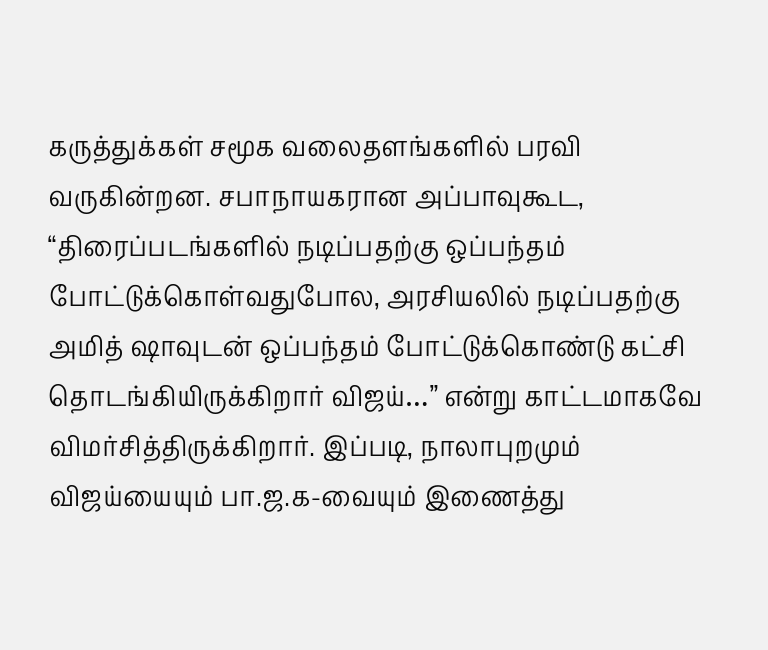கருத்துக்கள் சமூக வலைதளங்களில் பரவி வருகின்றன. சபாநாயகரான அப்பாவுகூட, “திரைப்படங்களில் நடிப்பதற்கு ஒப்பந்தம் போட்டுக்கொள்வதுபோல, அரசியலில் நடிப்பதற்கு அமித் ஷாவுடன் ஒப்பந்தம் போட்டுக்கொண்டு கட்சி தொடங்கியிருக்கிறார் விஜய்…” என்று காட்டமாகவே விமர்சித்திருக்கிறார். இப்படி, நாலாபுறமும் விஜய்யையும் பா.ஜ.க-வையும் இணைத்து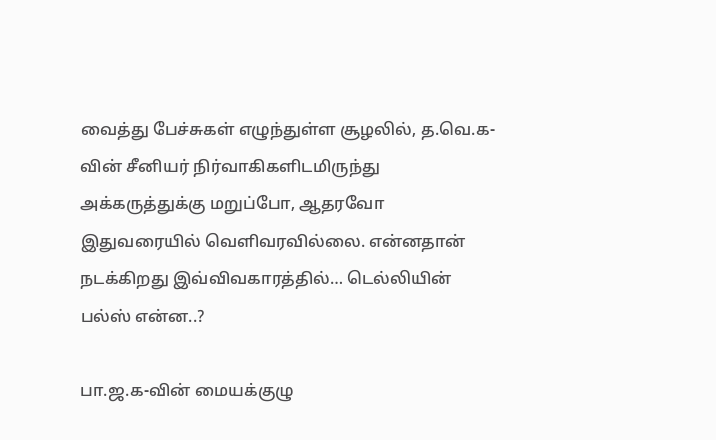வைத்து பேச்சுகள் எழுந்துள்ள சூழலில், த.வெ.க-வின் சீனியர் நிர்வாகிகளிடமிருந்து அக்கருத்துக்கு மறுப்போ, ஆதரவோ இதுவரையில் வெளிவரவில்லை. என்னதான் நடக்கிறது இவ்விவகாரத்தில்… டெல்லியின் பல்ஸ் என்ன..?

பா.ஜ.க-வின் மையக்குழு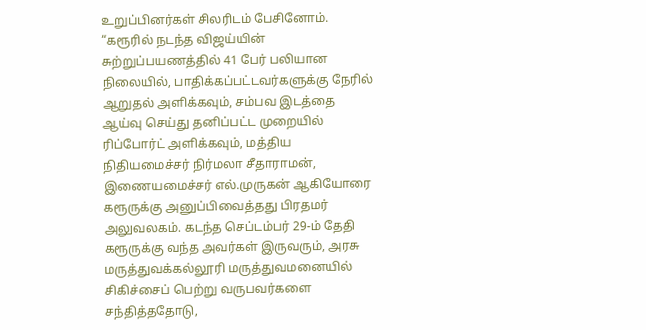உறுப்பினர்கள் சிலரிடம் பேசினோம். “கரூரில் நடந்த விஜய்யின் சுற்றுப்பயணத்தில் 41 பேர் பலியான நிலையில், பாதிக்கப்பட்டவர்களுக்கு நேரில் ஆறுதல் அளிக்கவும், சம்பவ இடத்தை ஆய்வு செய்து தனிப்பட்ட முறையில் ரிப்போர்ட் அளிக்கவும், மத்திய நிதியமைச்சர் நிர்மலா சீதாராமன், இணையமைச்சர் எல்.முருகன் ஆகியோரை கரூருக்கு அனுப்பிவைத்தது பிரதமர் அலுவலகம். கடந்த செப்டம்பர் 29-ம் தேதி கரூருக்கு வந்த அவர்கள் இருவரும், அரசு மருத்துவக்கல்லூரி மருத்துவமனையில் சிகிச்சைப் பெற்று வருபவர்களை சந்தித்ததோடு,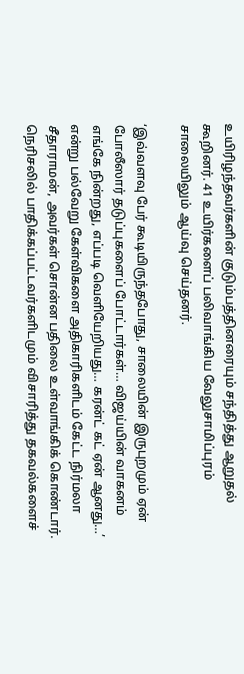உயிரிழந்தவர்களின் குடும்பத்தினரையும் சந்தித்து ஆறுதல் கூறினர். 41 உயிர்களைப் பலிவாங்கிய வேலுசாமிப்புரம் சாலையிலும் ஆய்வு செய்தனர்.

‘இவ்வளவு பேர் கூடியிருந்தபோது, சாலையின் இருபுறமும் ஏன் போலீஸார் தடுப்புகளைப் போட்டார்கள்… விஜய்யின் வாகனம் எங்கே நின்றது, எப்படி வெளியேறியது… கரன்ட் கட் ஏன் ஆனது…’ என்று பல்வேறு கேள்விகளை அதிகாரிகளிடம் கேட்ட நிர்மலா சீதாராமன், அவர்கள் சொன்ன பதிலை உள்வாங்கிக் கொண்டார். நெரிசலில் பாதிக்கப்பட்டவர்களிடமும் விசாரித்து தகவல்களைச்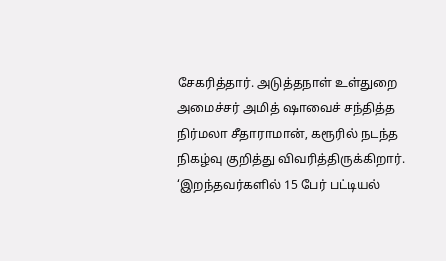சேகரித்தார். அடுத்தநாள் உள்துறை அமைச்சர் அமித் ஷாவைச் சந்தித்த நிர்மலா சீதாராமான், கரூரில் நடந்த நிகழ்வு குறித்து விவரித்திருக்கிறார். ‘இறந்தவர்களில் 15 பேர் பட்டியல்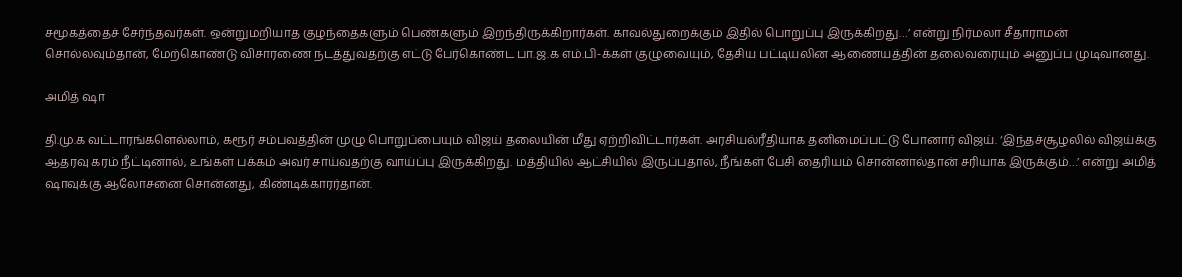சமூகத்தைச் சேர்ந்தவர்கள். ஒன்றுமறியாத குழந்தைகளும் பெண்களும் இறந்திருக்கிறார்கள். காவல்துறைக்கும் இதில் பொறுப்பு இருக்கிறது…’ என்று நிர்மலா சீதாராமன் சொல்லவும்தான், மேற்கொண்டு விசாரணை நடத்துவதற்கு எட்டு பேர்கொண்ட பா.ஜ.க எம்.பி-க்கள் குழுவையும், தேசிய பட்டியலின ஆணையத்தின் தலைவரையும் அனுப்ப முடிவானது.

அமித் ஷா

தி.மு.க வட்டாரங்களெல்லாம், கரூர் சம்பவத்தின் முழு பொறுப்பையும் விஜய் தலையின் மீது ஏற்றிவிட்டார்கள். அரசியல்ரீதியாக தனிமைப்பட்டு போனார் விஜய். ‘இந்தச்சூழலில் விஜய்க்கு ஆதரவு கரம் நீட்டினால், உங்கள் பக்கம் அவர் சாய்வதற்கு வாய்ப்பு இருக்கிறது. மத்தியில் ஆட்சியில் இருப்பதால், நீங்கள் பேசி தைரியம் சொன்னால்தான் சரியாக இருக்கும்…’ என்று அமித் ஷாவுக்கு ஆலோசனை சொன்னது, கிண்டிக்காரர்தான்.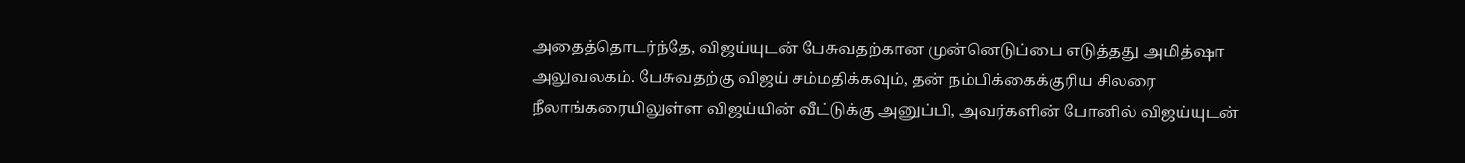அதைத்தொடர்ந்தே, விஜய்யுடன் பேசுவதற்கான முன்னெடுப்பை எடுத்தது அமித்ஷா அலுவலகம். பேசுவதற்கு விஜய் சம்மதிக்கவும், தன் நம்பிக்கைக்குரிய சிலரை நீலாங்கரையிலுள்ள விஜய்யின் வீட்டுக்கு அனுப்பி, அவர்களின் போனில் விஜய்யுடன்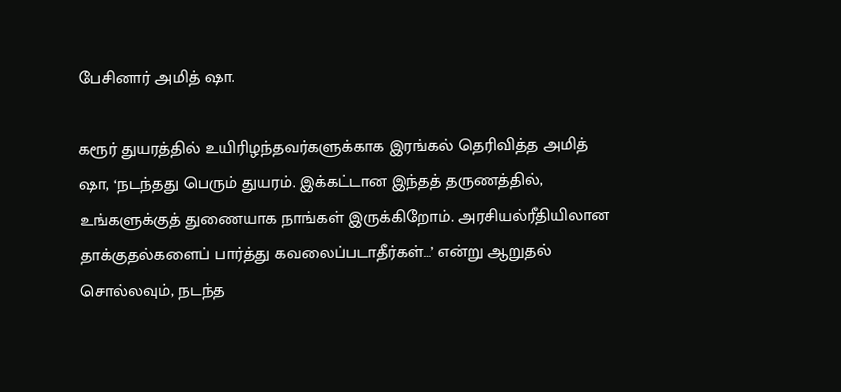பேசினார் அமித் ஷா.

கரூர் துயரத்தில் உயிரிழந்தவர்களுக்காக இரங்கல் தெரிவித்த அமித் ஷா, ‘நடந்தது பெரும் துயரம். இக்கட்டான இந்தத் தருணத்தில், உங்களுக்குத் துணையாக நாங்கள் இருக்கிறோம். அரசியல்ரீதியிலான தாக்குதல்களைப் பார்த்து கவலைப்படாதீர்கள்…’ என்று ஆறுதல் சொல்லவும், நடந்த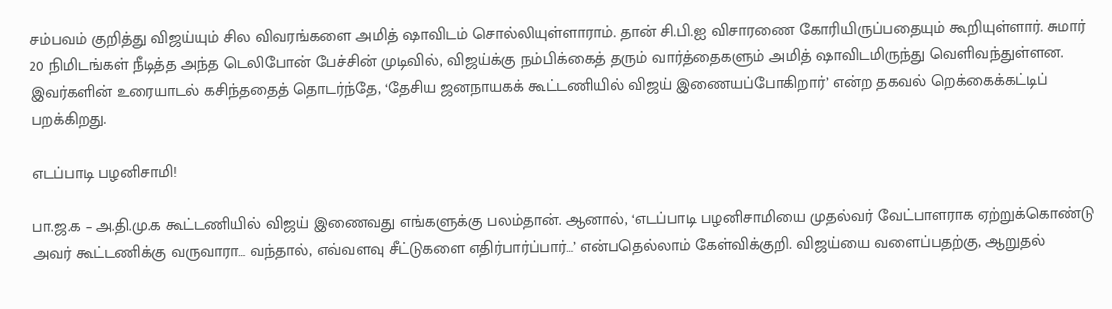சம்பவம் குறித்து விஜய்யும் சில விவரங்களை அமித் ஷாவிடம் சொல்லியுள்ளாராம். தான் சி.பி.ஐ விசாரணை கோரியிருப்பதையும் கூறியுள்ளார். சுமார் 20 நிமிடங்கள் நீடித்த அந்த டெலிபோன் பேச்சின் முடிவில், விஜய்க்கு நம்பிக்கைத் தரும் வார்த்தைகளும் அமித் ஷாவிடமிருந்து வெளிவந்துள்ளன. இவர்களின் உரையாடல் கசிந்ததைத் தொடர்ந்தே, ‘தேசிய ஜனநாயகக் கூட்டணியில் விஜய் இணையப்போகிறார்’ என்ற தகவல் றெக்கைக்கட்டிப் பறக்கிறது.

எடப்பாடி பழனிசாமி!

பா.ஜ.க – அ.தி.மு.க கூட்டணியில் விஜய் இணைவது எங்களுக்கு பலம்தான். ஆனால், ‘எடப்பாடி பழனிசாமியை முதல்வர் வேட்பாளராக ஏற்றுக்கொண்டு அவர் கூட்டணிக்கு வருவாரா… வந்தால், எவ்வளவு சீட்டுகளை எதிர்பார்ப்பார்…’ என்பதெல்லாம் கேள்விக்குறி. விஜய்யை வளைப்பதற்கு, ஆறுதல்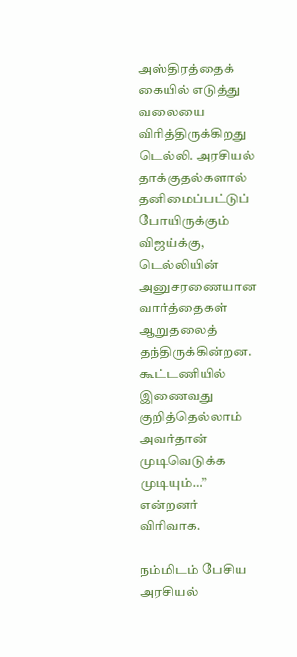அஸ்திரத்தைக் கையில் எடுத்து வலையை விரித்திருக்கிறது டெல்லி. அரசியல் தாக்குதல்களால் தனிமைப்பட்டுப் போயிருக்கும் விஜய்க்கு, டெல்லியின் அனுசரணையான வார்த்தைகள் ஆறுதலைத் தந்திருக்கின்றன. கூட்டணியில் இணைவது குறித்தெல்லாம் அவர்தான் முடிவெடுக்க முடியும்…” என்றனர் விரிவாக.

நம்மிடம் பேசிய அரசியல்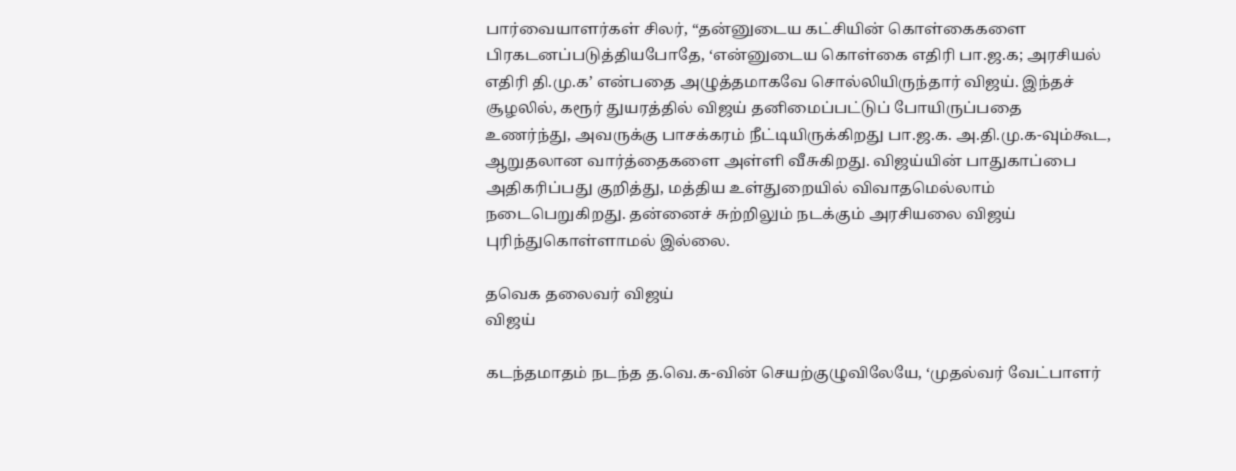பார்வையாளர்கள் சிலர், “தன்னுடைய கட்சியின் கொள்கைகளை பிரகடனப்படுத்தியபோதே, ‘என்னுடைய கொள்கை எதிரி பா.ஜ.க; அரசியல் எதிரி தி.மு.க’ என்பதை அழுத்தமாகவே சொல்லியிருந்தார் விஜய். இந்தச் சூழலில், கரூர் துயரத்தில் விஜய் தனிமைப்பட்டுப் போயிருப்பதை உணர்ந்து, அவருக்கு பாசக்கரம் நீட்டியிருக்கிறது பா.ஜ.க. அ.தி.மு.க-வும்கூட, ஆறுதலான வார்த்தைகளை அள்ளி வீசுகிறது. விஜய்யின் பாதுகாப்பை அதிகரிப்பது குறித்து, மத்திய உள்துறையில் விவாதமெல்லாம் நடைபெறுகிறது. தன்னைச் சுற்றிலும் நடக்கும் அரசியலை விஜய் புரிந்துகொள்ளாமல் இல்லை.

தவெக தலைவர் விஜய்
விஜய்

கடந்தமாதம் நடந்த த.வெ.க-வின் செயற்குழுவிலேயே, ‘முதல்வர் வேட்பாளர்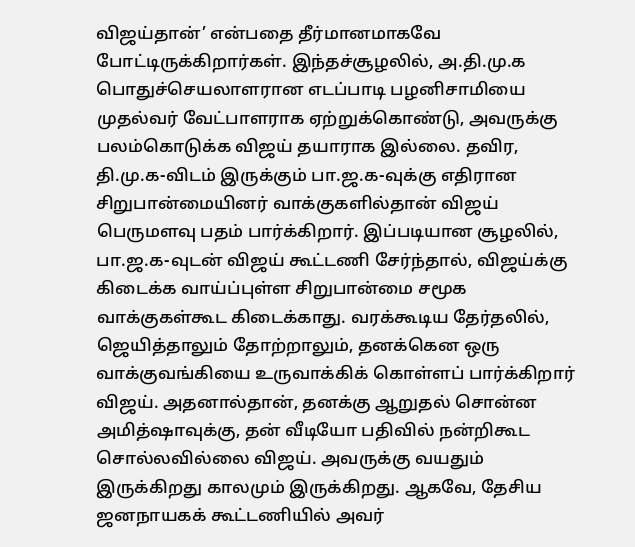விஜய்தான்’ என்பதை தீர்மானமாகவே போட்டிருக்கிறார்கள். இந்தச்சூழலில், அ.தி.மு.க பொதுச்செயலாளரான எடப்பாடி பழனிசாமியை முதல்வர் வேட்பாளராக ஏற்றுக்கொண்டு, அவருக்கு பலம்கொடுக்க விஜய் தயாராக இல்லை. தவிர, தி.மு.க-விடம் இருக்கும் பா.ஜ.க-வுக்கு எதிரான சிறுபான்மையினர் வாக்குகளில்தான் விஜய் பெருமளவு பதம் பார்க்கிறார். இப்படியான சூழலில், பா.ஜ.க-வுடன் விஜய் கூட்டணி சேர்ந்தால், விஜய்க்கு கிடைக்க வாய்ப்புள்ள சிறுபான்மை சமூக வாக்குகள்கூட கிடைக்காது. வரக்கூடிய தேர்தலில், ஜெயித்தாலும் தோற்றாலும், தனக்கென ஒரு வாக்குவங்கியை உருவாக்கிக் கொள்ளப் பார்க்கிறார் விஜய். அதனால்தான், தனக்கு ஆறுதல் சொன்ன அமித்ஷாவுக்கு, தன் வீடியோ பதிவில் நன்றிகூட சொல்லவில்லை விஜய். அவருக்கு வயதும் இருக்கிறது காலமும் இருக்கிறது. ஆகவே, தேசிய ஜனநாயகக் கூட்டணியில் அவர்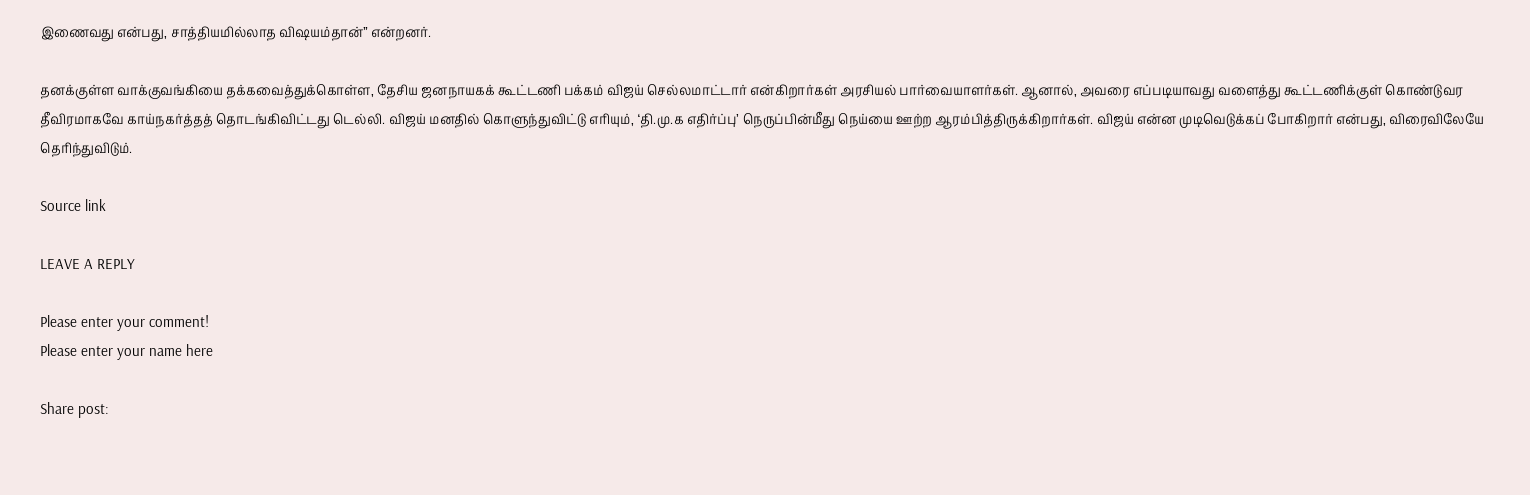இணைவது என்பது, சாத்தியமில்லாத விஷயம்தான்” என்றனர்.

தனக்குள்ள வாக்குவங்கியை தக்கவைத்துக்கொள்ள, தேசிய ஜனநாயகக் கூட்டணி பக்கம் விஜய் செல்லமாட்டார் என்கிறார்கள் அரசியல் பார்வையாளர்கள். ஆனால், அவரை எப்படியாவது வளைத்து கூட்டணிக்குள் கொண்டுவர தீவிரமாகவே காய்நகர்த்தத் தொடங்கிவிட்டது டெல்லி. விஜய் மனதில் கொளுந்துவிட்டு எரியும், ‘தி.மு.க எதிர்ப்பு’ நெருப்பின்மீது நெய்யை ஊற்ற ஆரம்பித்திருக்கிறார்கள். விஜய் என்ன முடிவெடுக்கப் போகிறார் என்பது, விரைவிலேயே தெரிந்துவிடும்.

Source link

LEAVE A REPLY

Please enter your comment!
Please enter your name here

Share post: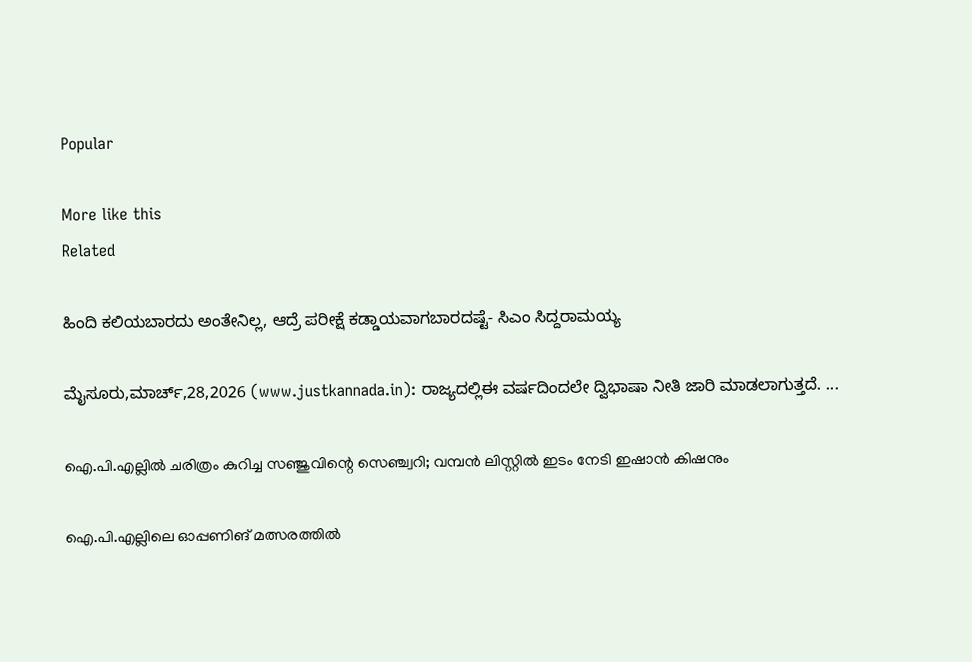Popular

More like this
Related

ಹಿಂದಿ ಕಲಿಯಬಾರದು ಅಂತೇನಿಲ್ಲ, ಆದ್ರೆ ಪರೀಕ್ಷೆ ಕಡ್ಡಾಯವಾಗಬಾರದಷ್ಟೆ- ಸಿಎಂ ಸಿದ್ದರಾಮಯ್ಯ

ಮೈಸೂರು,ಮಾರ್ಚ್,28,2026 (www.justkannada.in): ರಾಜ್ಯದಲ್ಲಿಈ ವರ್ಷದಿಂದಲೇ ದ್ವಿಭಾಷಾ ನೀತಿ ಜಾರಿ ಮಾಡಲಾಗುತ್ತದೆ. ...

ഐ.പി.എല്ലില്‍ ചരിത്രം കുറിച്ച സഞ്ജുവിന്റെ സെഞ്ച്വറി; വമ്പന്‍ ലിസ്റ്റില്‍ ഇടം നേടി ഇഷാന്‍ കിഷനും

ഐ.പി.എല്ലിലെ ഓപ്പണിങ് മത്സരത്തില്‍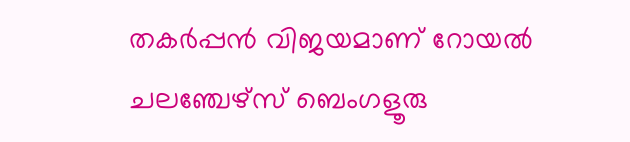തകര്‍പ്പന്‍ വിജയമാണ് റോയല്‍ ചലഞ്ചേഴ്സ് ബെംഗളൂരു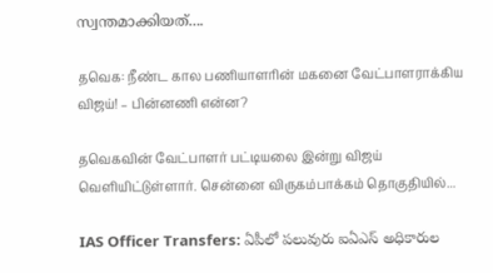സ്വന്തമാക്കിയത്....

தவெக: நீண்ட கால பணியாளரின் மகனை வேட்பாளராக்கிய விஜய்! – பின்னணி என்ன?

தவெகவின் வேட்பாளர் பட்டியலை இன்று விஜய் வெளியிட்டுள்ளார். சென்னை விருகம்பாக்கம் தொகுதியில்...

IAS Officer Transfers: ఏపీలో పలువురు ఐఏఎస్‌ అధికారుల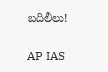బదిలీలు!

AP IAS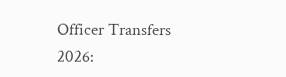Officer Transfers 2026: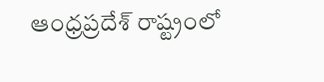ఆంధ్రప్రదేశ్‌ రాష్ట్రంలో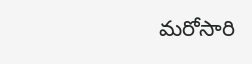మరోసారి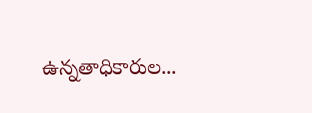ఉన్నతాధికారుల...